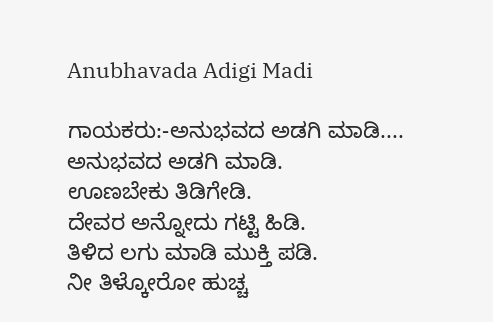Anubhavada Adigi Madi

ಗಾಯಕರು:-ಅನುಭವದ ಅಡಗಿ ಮಾಡಿ....
ಅನುಭವದ ಅಡಗಿ ಮಾಡಿ.
ಊಣಬೇಕು ತಿಡಿಗೇಡಿ.
ದೇವರ ಅನ್ನೋದು ಗಟ್ಟಿ ಹಿಡಿ.
ತಿಳಿದ ಲಗು ಮಾಡಿ ಮುಕ್ತಿ ಪಡಿ.
ನೀ ತಿಳ್ಕೋರೋ ಹುಚ್ಚ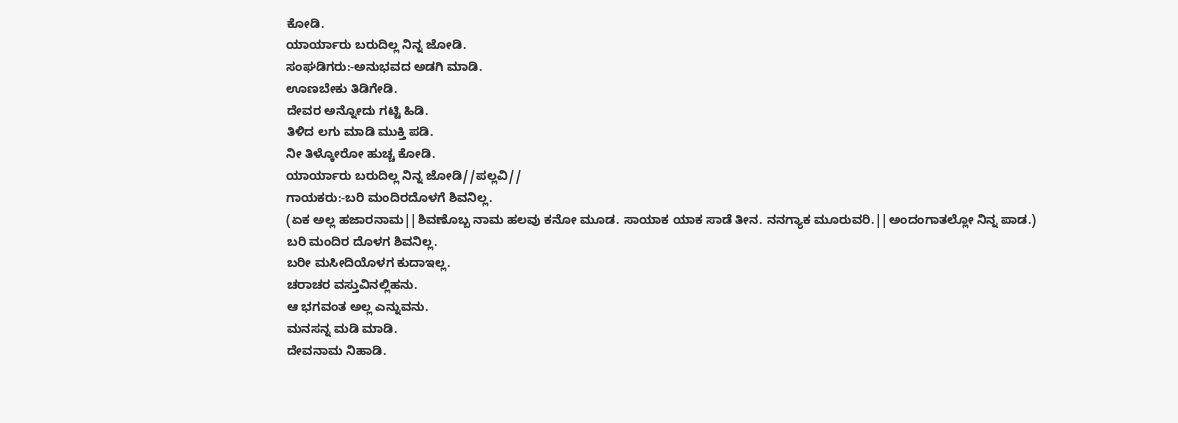ಕೋಡಿ.
ಯಾರ್ಯಾರು ಬರುದಿಲ್ಲ ನಿನ್ನ ಜೋಡಿ.
ಸಂಘಡಿಗರು:-ಅನುಭವದ ಅಡಗಿ ಮಾಡಿ.
ಊಣಬೇಕು ತಿಡಿಗೇಡಿ.
ದೇವರ ಅನ್ನೋದು ಗಟ್ಟಿ ಹಿಡಿ.
ತಿಳಿದ ಲಗು ಮಾಡಿ ಮುಕ್ತಿ ಪಡಿ.
ನೀ ತಿಳ್ಕೋರೋ ಹುಚ್ಚ ಕೋಡಿ.
ಯಾರ್ಯಾರು ಬರುದಿಲ್ಲ ನಿನ್ನ ಜೋಡಿ//ಪಲ್ಲವಿ//
ಗಾಯಕರು:-ಬರಿ ಮಂದಿರದೊಳಗೆ ಶಿವನಿಲ್ಲ.
(ಏಕ ಅಲ್ಲ ಹಜಾರನಾಮ||ಶಿವಣೊಬ್ಬ ನಾಮ ಹಲವು ಕನೋ ಮೂಡ. ಸಾಯಾಕ ಯಾಕ ಸಾಡೆ ತೀನ. ನನಗ್ಯಾಕ ಮೂರುವರಿ.||ಅಂದಂಗಾತಲ್ಲೋ ನಿನ್ನ ಪಾಡ.)
ಬರಿ ಮಂದಿರ ದೊಳಗ ಶಿವನಿಲ್ಲ.
ಬರೀ ಮಸೀದಿಯೊಳಗ ಕುದಾಇಲ್ಲ.
ಚರಾಚರ ವಸ್ತುವಿನಲ್ಲಿಹನು.
ಆ ಭಗವಂತ ಅಲ್ಲ ಎನ್ನುವನು.
ಮನಸನ್ನ ಮಡಿ ಮಾಡಿ.
ದೇವನಾಮ ನಿಹಾಡಿ.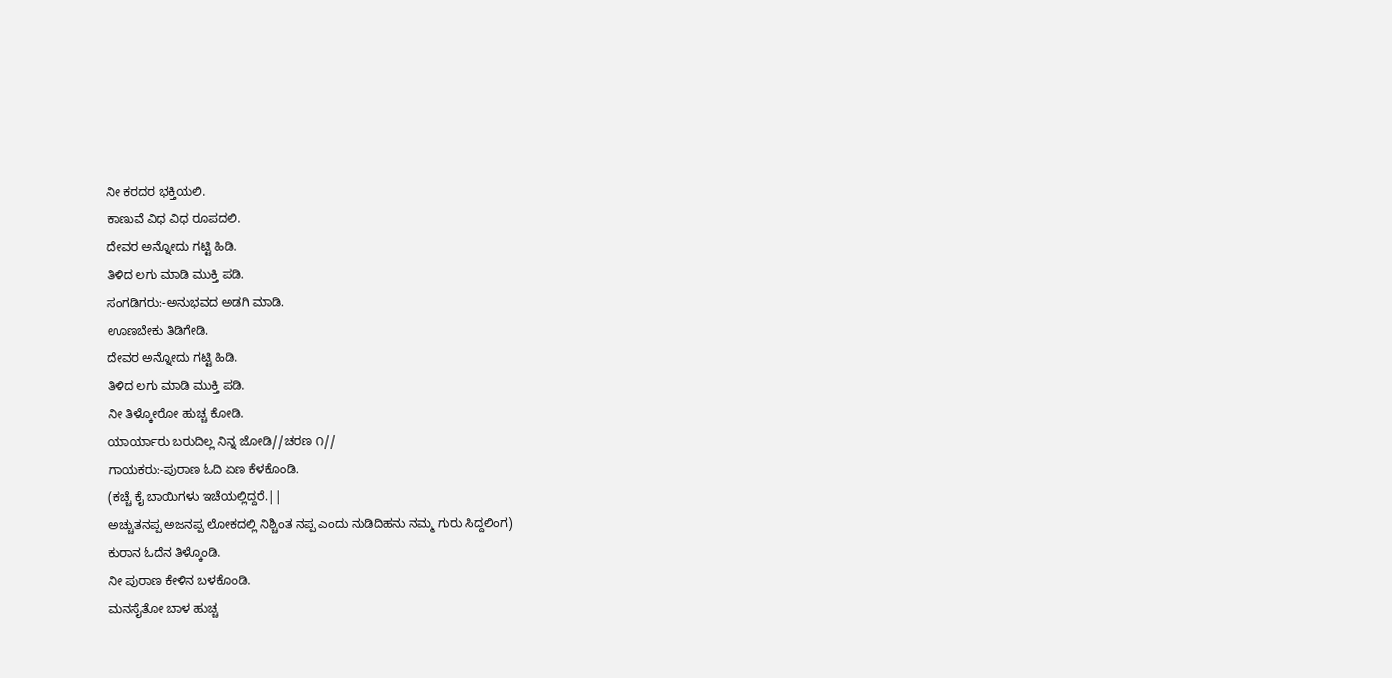ನೀ ಕರದರ ಭಕ್ತಿಯಲಿ.
ಕಾಣುವೆ ವಿಧ ವಿಧ ರೂಪದಲಿ.
ದೇವರ ಅನ್ನೋದು ಗಟ್ಟಿ ಹಿಡಿ.
ತಿಳಿದ ಲಗು ಮಾಡಿ ಮುಕ್ತಿ ಪಡಿ.
ಸಂಗಡಿಗರು:-ಅನುಭವದ ಅಡಗಿ ಮಾಡಿ.
ಊಣಬೇಕು ತಿಡಿಗೇಡಿ.
ದೇವರ ಅನ್ನೋದು ಗಟ್ಟಿ ಹಿಡಿ.
ತಿಳಿದ ಲಗು ಮಾಡಿ ಮುಕ್ತಿ ಪಡಿ.
ನೀ ತಿಳ್ಕೋರೋ ಹುಚ್ಚ ಕೋಡಿ.
ಯಾರ್ಯಾರು ಬರುದಿಲ್ಲ ನಿನ್ನ ಜೋಡಿ//ಚರಣ ೧//
ಗಾಯಕರು:-ಪುರಾಣ ಓದಿ ಏಣ ಕೆಳಕೊಂಡಿ.
(ಕಚ್ಚೆ ಕೈ ಬಾಯಿಗಳು ಇಚೆಯಲ್ಲಿದ್ದರೆ.||
ಅಚ್ಚುತನಪ್ಪ ಅಜನಪ್ಪ ಲೋಕದಲ್ಲಿ ನಿಶ್ಚಿಂತ ನಪ್ಪ ಎಂದು ನುಡಿದಿಹನು ನಮ್ಮ ಗುರು ಸಿದ್ದಲಿಂಗ)
ಕುರಾನ ಓದೆನ ತಿಳ್ಕೊಂಡಿ.
ನೀ ಪುರಾಣ ಕೇಳಿನ ಬಳಕೊಂಡಿ.
ಮನಸೈತೋ ಬಾಳ ಹುಚ್ಚ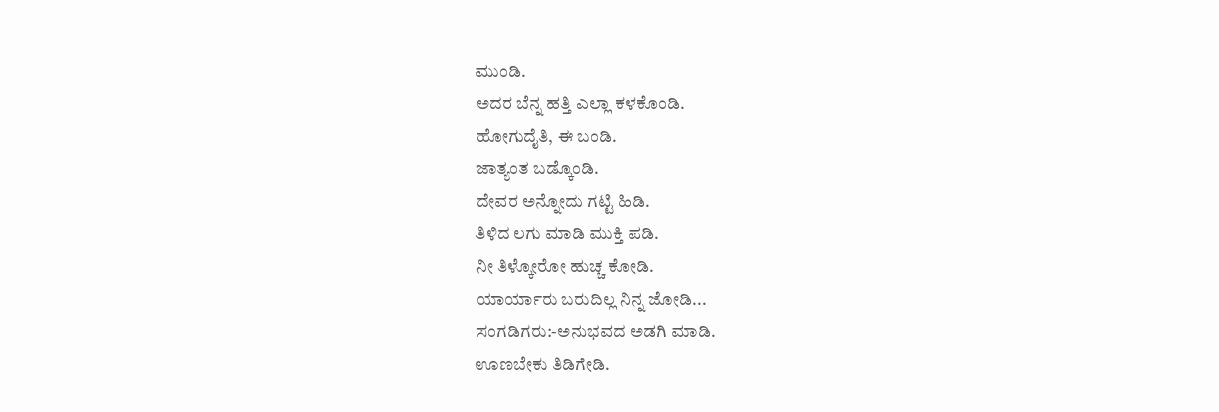ಮುಂಡಿ.
ಅದರ ಬೆನ್ನ ಹತ್ತಿ ಎಲ್ಲಾ ಕಳಕೊಂಡಿ.
ಹೋಗುದೈತಿ, ಈ ಬಂಡಿ.
ಜಾತ್ಯಂತ ಬಡ್ಕೊಂಡಿ.
ದೇವರ ಅನ್ನೋದು ಗಟ್ಟಿ ಹಿಡಿ.
ತಿಳಿದ ಲಗು ಮಾಡಿ ಮುಕ್ತಿ ಪಡಿ.
ನೀ ತಿಳ್ಕೋರೋ ಹುಚ್ಚ ಕೋಡಿ.
ಯಾರ್ಯಾರು ಬರುದಿಲ್ಲ ನಿನ್ನ ಜೋಡಿ...
ಸಂಗಡಿಗರು:-ಅನುಭವದ ಅಡಗಿ ಮಾಡಿ.
ಊಣಬೇಕು ತಿಡಿಗೇಡಿ.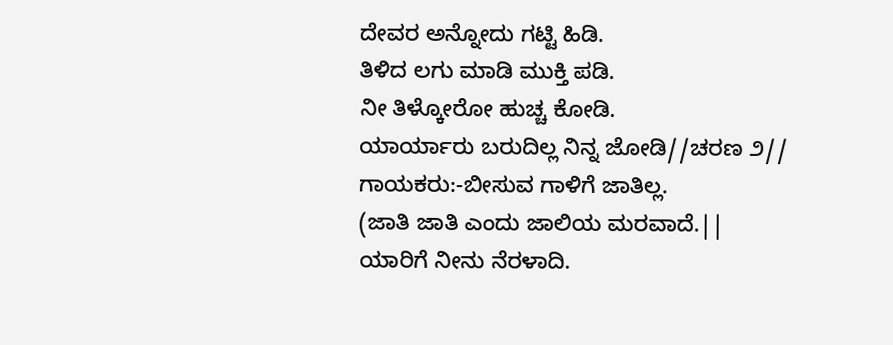ದೇವರ ಅನ್ನೋದು ಗಟ್ಟಿ ಹಿಡಿ.
ತಿಳಿದ ಲಗು ಮಾಡಿ ಮುಕ್ತಿ ಪಡಿ.
ನೀ ತಿಳ್ಕೋರೋ ಹುಚ್ಚ ಕೋಡಿ.
ಯಾರ್ಯಾರು ಬರುದಿಲ್ಲ ನಿನ್ನ ಜೋಡಿ//ಚರಣ ೨//
ಗಾಯಕರು:-ಬೀಸುವ ಗಾಳಿಗೆ ಜಾತಿಲ್ಲ.
(ಜಾತಿ ಜಾತಿ ಎಂದು ಜಾಲಿಯ ಮರವಾದೆ.||
ಯಾರಿಗೆ ನೀನು ನೆರಳಾದಿ.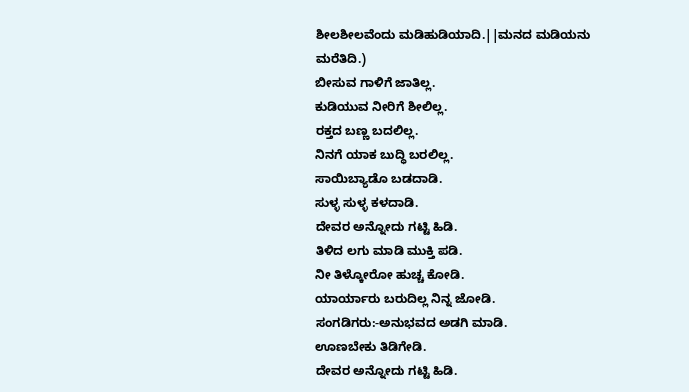ಶೀಲಶೀಲವೆಂದು ಮಡಿಹುಡಿಯಾದಿ.||ಮನದ ಮಡಿಯನು ಮರೆತಿದಿ.)
ಬೀಸುವ ಗಾಳಿಗೆ ಜಾತಿಲ್ಲ.
ಕುಡಿಯುವ ನೀರಿಗೆ ಶೀಲಿಲ್ಲ.
ರಕ್ತದ ಬಣ್ಣ ಬದಲಿಲ್ಲ.
ನಿನಗೆ ಯಾಕ ಬುದ್ಧಿ ಬರಲಿಲ್ಲ.
ಸಾಯಿಬ್ಯಾಡೊ ಬಡದಾಡಿ.
ಸುಳ್ಳ ಸುಳ್ಳ ಕಳದಾಡಿ.
ದೇವರ ಅನ್ನೋದು ಗಟ್ಟಿ ಹಿಡಿ.
ತಿಳಿದ ಲಗು ಮಾಡಿ ಮುಕ್ತಿ ಪಡಿ.
ನೀ ತಿಳ್ಕೋರೋ ಹುಚ್ಚ ಕೋಡಿ.
ಯಾರ್ಯಾರು ಬರುದಿಲ್ಲ ನಿನ್ನ ಜೋಡಿ.
ಸಂಗಡಿಗರು:-ಅನುಭವದ ಅಡಗಿ ಮಾಡಿ.
ಊಣಬೇಕು ತಿಡಿಗೇಡಿ.
ದೇವರ ಅನ್ನೋದು ಗಟ್ಟಿ ಹಿಡಿ.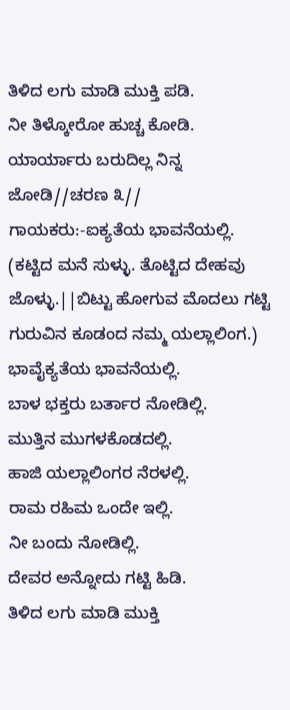ತಿಳಿದ ಲಗು ಮಾಡಿ ಮುಕ್ತಿ ಪಡಿ.
ನೀ ತಿಳ್ಕೋರೋ ಹುಚ್ಚ ಕೋಡಿ.
ಯಾರ್ಯಾರು ಬರುದಿಲ್ಲ ನಿನ್ನ ಜೋಡಿ//ಚರಣ ೩//
ಗಾಯಕರು:-ಐಕ್ಯತೆಯ ಭಾವನೆಯಲ್ಲಿ.
(ಕಟ್ಟಿದ ಮನೆ ಸುಳ್ಳು. ತೊಟ್ಟಿದ ದೇಹವು ಜೊಳ್ಳು.||ಬಿಟ್ಟು ಹೋಗುವ ಮೊದಲು ಗಟ್ಟಿ ಗುರುವಿನ ಕೂಡಂದ ನಮ್ಮ ಯಲ್ಲಾಲಿಂಗ.)
ಭಾವೈಕ್ಯತೆಯ ಭಾವನೆಯಲ್ಲಿ.
ಬಾಳ ಭಕ್ತರು ಬರ್ತಾರ ನೋಡಿಲ್ಲಿ.
ಮುತ್ತಿನ ಮುಗಳಕೊಡದಲ್ಲಿ.
ಹಾಜಿ ಯಲ್ಲಾಲಿಂಗರ ನೆರಳಲ್ಲಿ.
ರಾಮ ರಹಿಮ ಒಂದೇ ಇಲ್ಲಿ.
ನೀ ಬಂದು ನೋಡಿಲ್ಲಿ.
ದೇವರ ಅನ್ನೋದು ಗಟ್ಟಿ ಹಿಡಿ.
ತಿಳಿದ ಲಗು ಮಾಡಿ ಮುಕ್ತಿ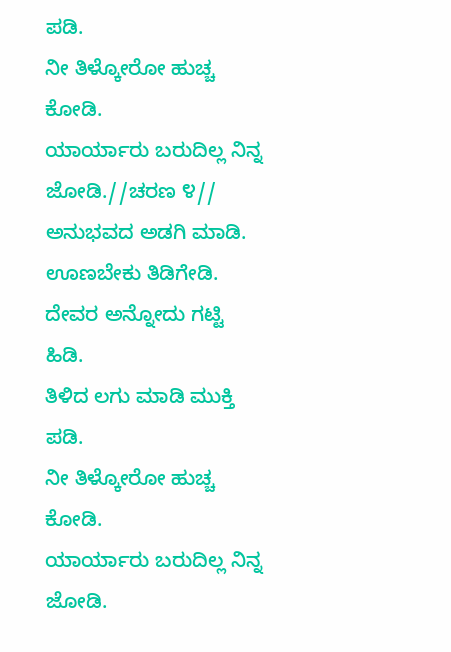ಪಡಿ.
ನೀ ತಿಳ್ಕೋರೋ ಹುಚ್ಚ ಕೋಡಿ.
ಯಾರ್ಯಾರು ಬರುದಿಲ್ಲ ನಿನ್ನ ಜೋಡಿ.//ಚರಣ ೪//
ಅನುಭವದ ಅಡಗಿ ಮಾಡಿ.
ಊಣಬೇಕು ತಿಡಿಗೇಡಿ.
ದೇವರ ಅನ್ನೋದು ಗಟ್ಟಿ ಹಿಡಿ.
ತಿಳಿದ ಲಗು ಮಾಡಿ ಮುಕ್ತಿ ಪಡಿ.
ನೀ ತಿಳ್ಕೋರೋ ಹುಚ್ಚ ಕೋಡಿ.
ಯಾರ್ಯಾರು ಬರುದಿಲ್ಲ ನಿನ್ನ ಜೋಡಿ.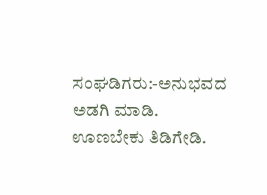ಸಂಘಡಿಗರು:-ಅನುಭವದ ಅಡಗಿ ಮಾಡಿ.
ಊಣಬೇಕು ತಿಡಿಗೇಡಿ.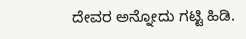ದೇವರ ಅನ್ನೋದು ಗಟ್ಟಿ ಹಿಡಿ.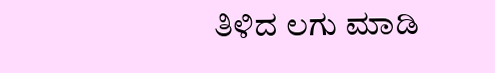ತಿಳಿದ ಲಗು ಮಾಡಿ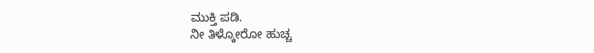ಮುಕ್ತಿ ಪಡಿ.
ನೀ ತಿಳ್ಕೋರೋ ಹುಚ್ಚ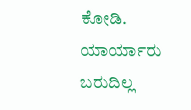ಕೋಡಿ.
ಯಾರ್ಯಾರು ಬರುದಿಲ್ಲ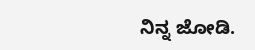ನಿನ್ನ ಜೋಡಿ.